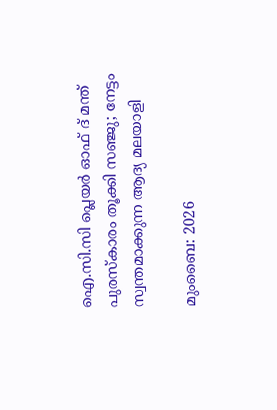ഐ.സി.സി പ്ലെയർ ഓഫ് ദ് മന്ത് പുരസ്കാരം തൂക്കി സഞ്ജു; നേട്ടം സ്വന്തമാക്കുന്ന ആദ്യ മലയാളി

മുംബൈ: 2026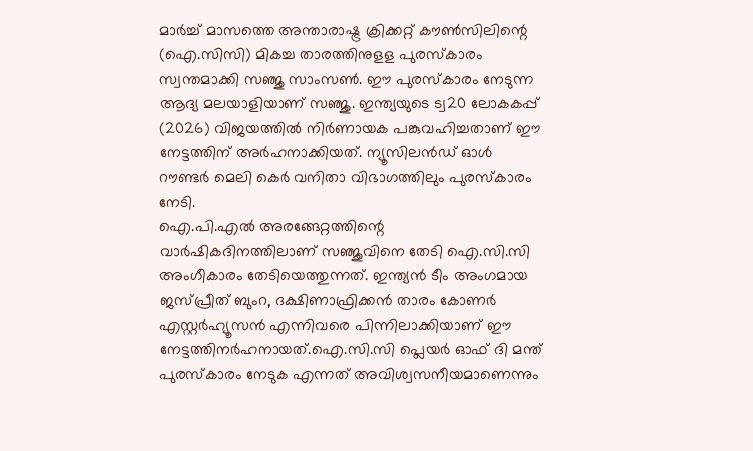മാർച്ച് മാസത്തെ അന്താരാഷ്ട്ര ക്രിക്കറ്റ് കൗൺസിലിന്റെ (ഐ.സിസി) മികച്ച താരത്തിനുളള പുരസ്കാരം സ്വന്തമാക്കി സഞ്ജു സാംസൺ. ഈ പുരസ്കാരം നേടുന്ന ആദ്യ മലയാളിയാണ് സഞ്ജു. ഇന്ത്യയുടെ ട്വ20 ലോകകപ്പ് (2026) വിജയത്തിൽ നിർണായക പങ്കുവഹിച്ചതാണ് ഈ നേട്ടത്തിന് അർഹനാക്കിയത്. ന്യൂസിലൻഡ് ഓൾ റൗണ്ടർ മെലി കെർ വനിതാ വിഭാഗത്തിലും പുരസ്കാരം നേടി.
ഐ.പി.എൽ അരങ്ങേറ്റത്തിന്റെ വാർഷികദിനത്തിലാണ് സഞ്ജുവിനെ തേടി ഐ.സി.സി അംഗീകാരം തേടിയെത്തുന്നത്. ഇന്ത്യൻ ടീം അംഗമായ ജസ്പ്രീത് ബുംറ, ദക്ഷിണാഫ്രിക്കൻ താരം കോണർ എസ്റ്റർഹ്യൂസൻ എന്നിവരെ പിന്നിലാക്കിയാണ് ഈ നേട്ടത്തിനർഹനായത്.ഐ.സി.സി പ്ലെയർ ഓഫ് ദി മന്ത് പുരസ്കാരം നേടുക എന്നത് അവിശ്വസനീയമാണെന്നും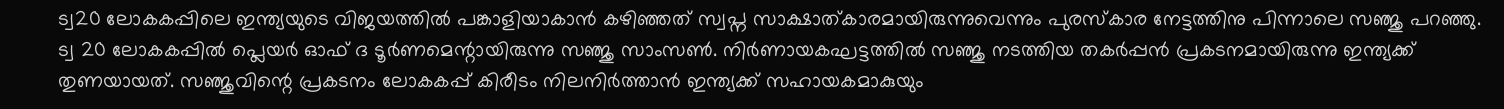ട്വ20 ലോകകപ്പിലെ ഇന്ത്യയുടെ വിജയത്തിൽ പങ്കാളിയാകാൻ കഴിഞ്ഞത് സ്വപ്ന സാക്ഷാത്കാരമായിരുന്നുവെന്നും പുരസ്കാര നേട്ടത്തിനു പിന്നാലെ സഞ്ജു പറഞ്ഞു.
ട്വ 20 ലോകകപ്പിൽ പ്ലെയർ ഓഫ് ദ ടൂർണമെന്റായിരുന്നു സഞ്ജു സാംസൺ. നിർണായകഘട്ടത്തിൽ സഞ്ജു നടത്തിയ തകർപ്പൻ പ്രകടനമായിരുന്നു ഇന്ത്യക്ക് തുണയായത്. സഞ്ജുവിന്റെ പ്രകടനം ലോകകപ്പ് കിരീടം നിലനിർത്താൻ ഇന്ത്യക്ക് സഹായകമാകുയും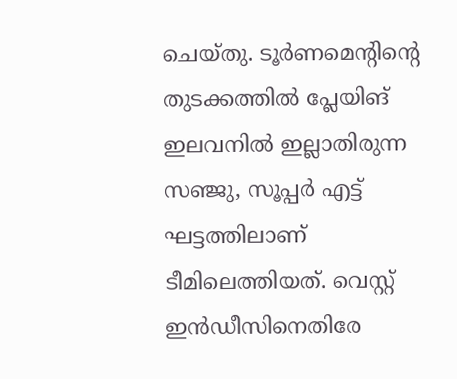ചെയ്തു. ടൂർണമെന്റിന്റെ തുടക്കത്തിൽ പ്ലേയിങ് ഇലവനിൽ ഇല്ലാതിരുന്ന സഞ്ജു, സൂപ്പർ എട്ട് ഘട്ടത്തിലാണ് ടീമിലെത്തിയത്. വെസ്റ്റ് ഇൻഡീസിനെതിരേ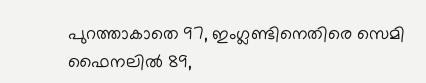പുറത്താകാതെ 97, ഇംഗ്ലണ്ടിനെതിരെ സെമി ഫൈനലിൽ 89,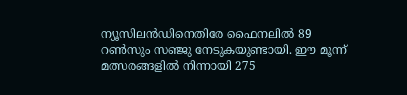ന്യൂസിലൻഡിനെതിരേ ഫൈനലിൽ 89 റൺസും സഞ്ജു നേടുകയുണ്ടായി. ഈ മൂന്ന് മത്സരങ്ങളിൽ നിന്നായി 275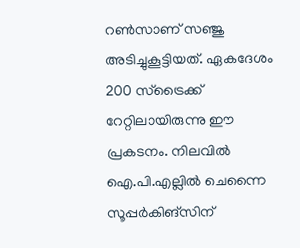റൺസാണ് സഞ്ജു അടിച്ചുകൂട്ടിയത്. ഏകദേശം 200 സ്ട്രൈക്ക് റേറ്റിലായിരുന്നു ഈ പ്രകടനം. നിലവിൽ ഐ.പി.എല്ലിൽ ചെന്നൈ സൂപ്പർകിങ്സിന്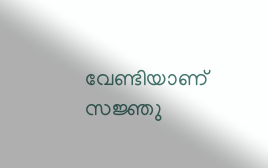വേണ്ടിയാണ് സജ്ഞു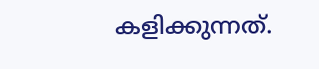കളിക്കുന്നത്.